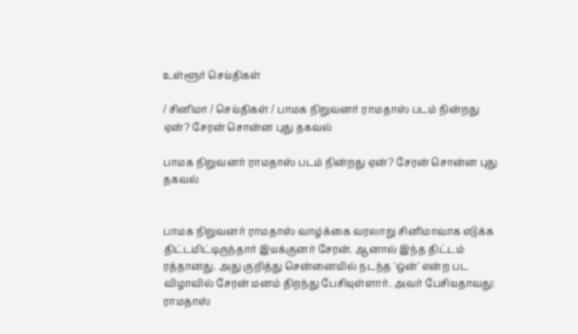உள்ளூர் செய்திகள்

/ சினிமா / செய்திகள் / பாமக நிறுவனர் ராமதாஸ் படம் நின்றது ஏன்? சேரன் சொன்ன புது தகவல்

பாமக நிறுவனர் ராமதாஸ் படம் நின்றது ஏன்? சேரன் சொன்ன புது தகவல்


பாமக நிறுவனர் ராமதாஸ் வாழ்க்கை வரலாறு சினிமாவாக எடுக்க திட்டமிட்டிருந்தார் இயக்குனர் சேரன். ஆனால் இந்த திட்டம் ரத்தானது. அது குறித்து சென்னையில் நடந்த 'ஒன்' என்ற பட விழாவில் சேரன் மனம் திறந்து பேசியுள்ளார். அவர் பேசியதாவது: ராமதாஸ்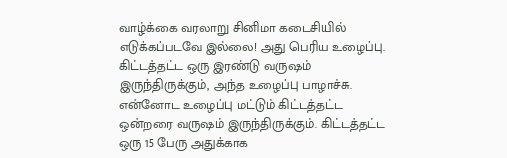வாழ்க்கை வரலாறு சினிமா கடைசியில் எடுக்கப்படவே இல்லை! அது பெரிய உழைப்பு. கிட்டத்தட்ட ஒரு இரண்டு வருஷம் இருந்திருக்கும், அந்த உழைப்பு பாழாச்சு. என்னோட உழைப்பு மட்டும் கிட்டத்தட்ட ஒன்றரை வருஷம் இருந்திருக்கும். கிட்டத்தட்ட ஒரு 15 பேரு அதுக்காக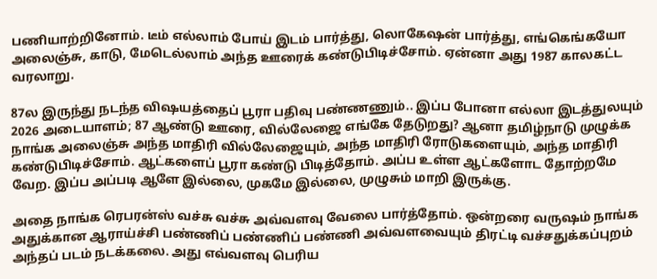பணியாற்றினோம். டீம் எல்லாம் போய் இடம் பார்த்து, லொகேஷன் பார்த்து, எங்கெங்கயோ அலைஞ்சு, காடு, மேடெல்லாம் அந்த ஊரைக் கண்டுபிடிச்சோம். ஏன்னா அது 1987 காலகட்ட வரலாறு.

87ல இருந்து நடந்த விஷயத்தைப் பூரா பதிவு பண்ணணும்.. இப்ப போனா எல்லா இடத்துலயும் 2026 அடையாளம்; 87 ஆண்டு ஊரை, வில்லேஜை எங்கே தேடுறது? ஆனா தமிழ்நாடு முழுக்க நாங்க அலைஞ்சு அந்த மாதிரி வில்லேஜையும், அந்த மாதிரி ரோடுகளையும், அந்த மாதிரி கண்டுபிடிச்சோம். ஆட்களைப் பூரா கண்டு பிடித்தோம். அப்ப உள்ள ஆட்களோட தோற்றமே வேற. இப்ப அப்படி ஆளே இல்லை, முகமே இல்லை, முழுசும் மாறி இருக்கு.

அதை நாங்க ரெபரன்ஸ் வச்சு வச்சு அவ்வளவு வேலை பார்த்தோம். ஒன்றரை வருஷம் நாங்க அதுக்கான ஆராய்ச்சி பண்ணிப் பண்ணிப் பண்ணி அவ்வளவையும் திரட்டி வச்சதுக்கப்புறம் அந்தப் படம் நடக்கலை. அது எவ்வளவு பெரிய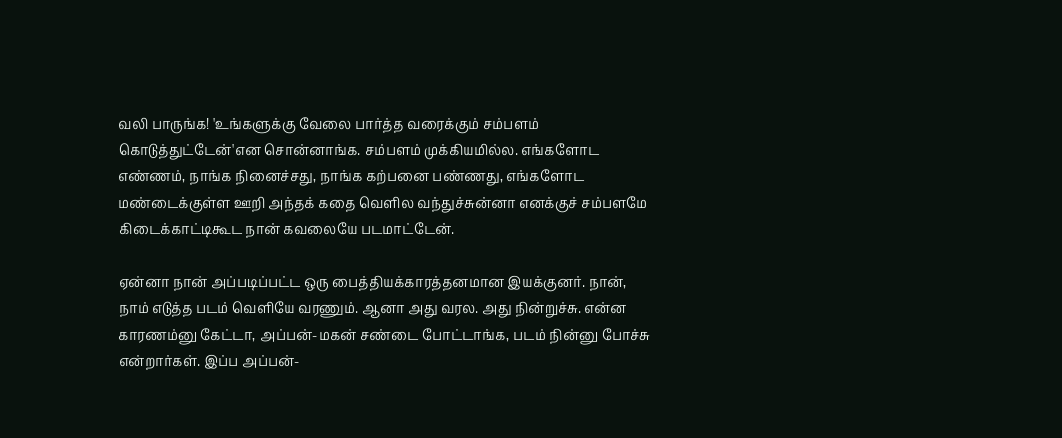வலி பாருங்க! 'உங்களுக்கு வேலை பார்த்த வரைக்கும் சம்பளம் கொடுத்துட்டேன்'என சொன்னாங்க. சம்பளம் முக்கியமில்ல. எங்களோட எண்ணம், நாங்க நினைச்சது, நாங்க கற்பனை பண்ணது, எங்களோட மண்டைக்குள்ள ஊறி அந்தக் கதை வெளில வந்துச்சுன்னா எனக்குச் சம்பளமே கிடைக்காட்டிகூட நான் கவலையே படமாட்டேன்.

ஏன்னா நான் அப்படிப்பட்ட ஒரு பைத்தியக்காரத்தனமான இயக்குனர். நான், நாம் எடுத்த படம் வெளியே வரணும். ஆனா அது வரல. அது நின்றுச்சு. என்ன காரணம்னு கேட்டா, அப்பன்-மகன் சண்டை போட்டாங்க, படம் நின்னு போச்சு என்றார்கள். இப்ப அப்பன்-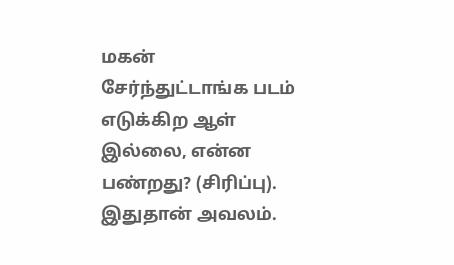மகன் சேர்ந்துட்டாங்க படம் எடுக்கிற ஆள் இல்லை, என்ன பண்றது? (சிரிப்பு). இதுதான் அவலம்.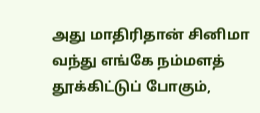அது மாதிரிதான் சினிமா வந்து எங்கே நம்மளத் தூக்கிட்டுப் போகும்,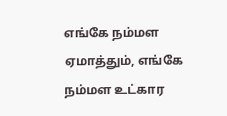எங்கே நம்மள ஏமாத்தும், எங்கே நம்மள உட்கார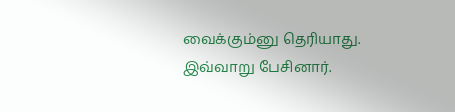வைக்கும்னு தெரியாது. இவ்வாறு பேசினார்.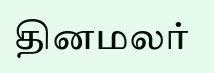தினமலர்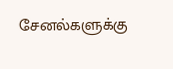சேனல்களுக்கு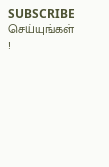SUBSCRIBE செய்யுங்கள் !